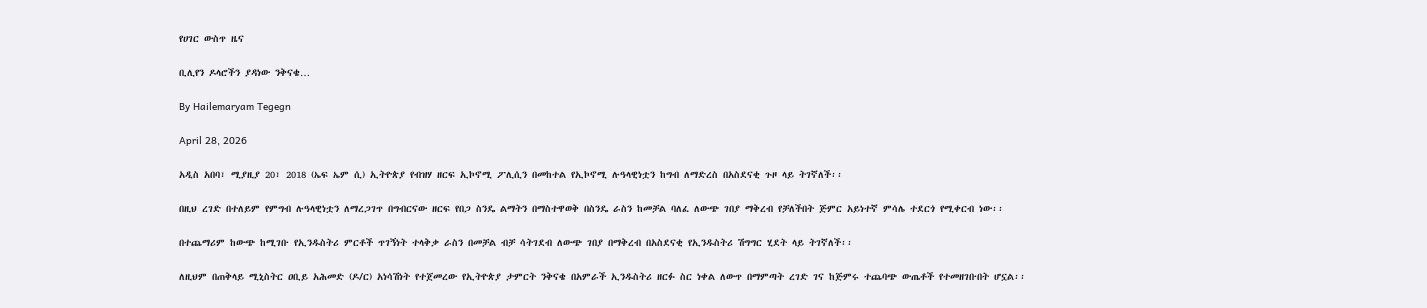የሀገር ውስጥ ዜና

ቢሊየን ዶላሮችን ያዳነው ንቅናቄ…

By Hailemaryam Tegegn

April 28, 2026

አዲስ አበባ፣ ሚያዚያ 20፣ 2018 (ኤፍ ኤም ሲ) ኢትዮጵያ የብዝሃ ዘርፍ ኢኮኖሚ ፖሊሲን በመከተል የኢኮኖሚ ሉዓላዊነቷን ከግብ ለማድረስ በአስደናቂ ጉዞ ላይ ትገኛለች፡፡

በዚህ ረገድ በተለይም የምግብ ሉዓላዊነቷን ለማረጋገጥ በግብርናው ዘርፍ የበጋ ስንዴ ልማትን በማስተዋወቅ በስንዴ ራስን ከመቻል ባለፈ ለውጭ ገበያ ማቅረብ የቻለችበት ጅምር አይነተኛ ምሳሌ ተደርጎ የሚቀርብ ነው፡፡

በተጨማሪም ከውጭ ከሚገቡ የኢንዱስትሪ ምርቶች ጥገኝነት ተላቅቃ ራስን በመቻል ብቻ ሳትገደብ ለውጭ ገበያ በማቅረብ በአስደናቂ የኢንዱስትሪ ሽግግር ሂደት ላይ ትገኛለች፡፡

ለዚህም በጠቅላይ ሚኒስትር ዐቢይ አሕመድ (ዶ/ር) አነሳሽነት የተጀመረው የኢትዮጵያ ታምርት ንቅናቄ በአምራች ኢንዱስትሪ ዘርፉ ስር ነቀል ለውጥ በማምጣት ረገድ ገና ከጅምሩ ተጨባጭ ውጤቶች የተመዘገቡበት ሆኗል፡፡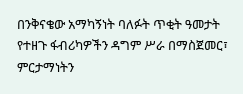በንቅናቄው አማካኝነት ባለፉት ጥቂት ዓመታት የተዘጉ ፋብሪካዎችን ዳግም ሥራ በማስጀመር፣ ምርታማነትን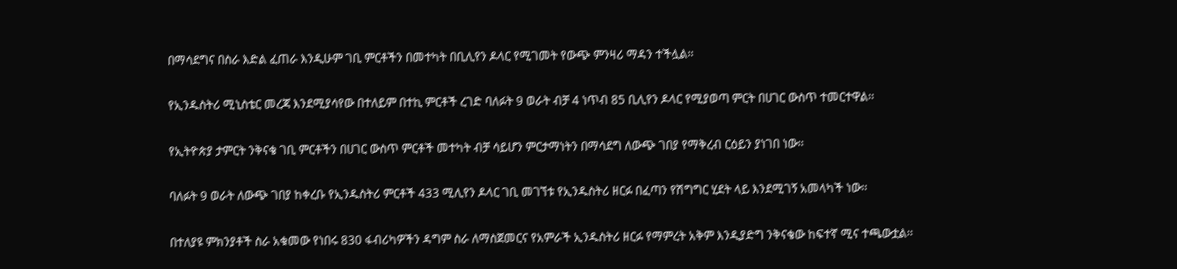በማሳደግና በስራ እድል ፈጠራ እንዲሁም ገቢ ምርቶችን በመተካት በቢሊየን ዶላር የሚገመት የውጭ ምንዛሪ ማዳን ተችሏል፡፡

የኢንዱስትሪ ሚኒስቴር መረጃ እንደሚያሳየው በተለይም በተኪ ምርቶች ረገድ ባለፉት 9 ወራት ብቻ 4 ነጥብ 85 ቢሊየን ዶላር የሚያወጣ ምርት በሀገር ውስጥ ተመርተዋል፡፡

የኢትዮጵያ ታምርት ንቅናቄ ገቢ ምርቶችን በሀገር ውስጥ ምርቶች መተካት ብቻ ሳይሆን ምርታማነትን በማሳደግ ለውጭ ገበያ የማቅረብ ርዕይን ያነገበ ነው፡፡

ባለፉት 9 ወራት ለውጭ ገበያ ከቀረቡ የኢንዱስትሪ ምርቶች 433 ሚሊየን ዶላር ገቢ መገኘቱ የኢንዱስትሪ ዘርፉ በፈጣን የሽግግር ሂደት ላይ እንደሚገኝ አመላካች ነው፡፡

በተለያዩ ምክንያቶች ስራ አቁመው የነበሩ 830 ፋብሪካዎችን ዳግም ስራ ለማስጀመርና የአምራች ኢንዱስትሪ ዘርፉ የማምረት አቅም እንዲያድግ ንቅናቄው ከፍተኛ ሚና ተጫውቷል፡፡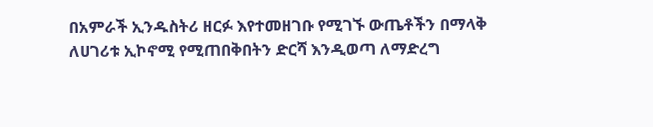በአምራች ኢንዱስትሪ ዘርፉ እየተመዘገቡ የሚገኙ ውጤቶችን በማላቅ ለሀገሪቱ ኢኮኖሚ የሚጠበቅበትን ድርሻ እንዲወጣ ለማድረግ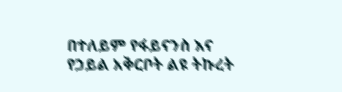በተለይም የፋይናንስ እና የኃይል አቅርቦት ልዩ ትኩረት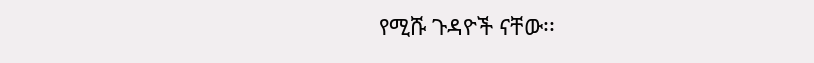የሚሹ ጉዳዮች ናቸው፡፡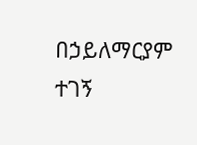በኃይለማርያም ተገኝ